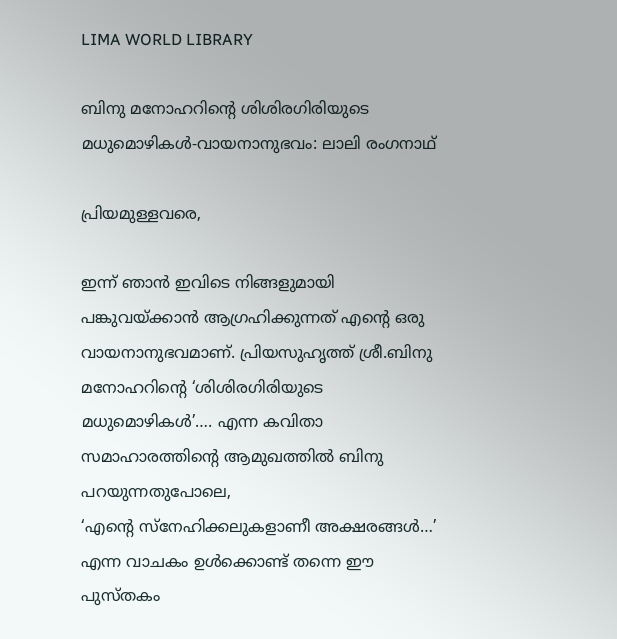LIMA WORLD LIBRARY

ബിനു മനോഹറിന്റെ ശിശിരഗിരിയുടെ മധുമൊഴികള്‍-വായനാനുഭവം: ലാലി രംഗനാഥ്‌

പ്രിയമുള്ളവരെ,

ഇന്ന് ഞാന്‍ ഇവിടെ നിങ്ങളുമായി പങ്കുവയ്ക്കാന്‍ ആഗ്രഹിക്കുന്നത് എന്റെ ഒരു വായനാനുഭവമാണ്. പ്രിയസുഹൃത്ത് ശ്രീ.ബിനു മനോഹറിന്റെ ‘ശിശിരഗിരിയുടെ മധുമൊഴികള്‍’…. എന്ന കവിതാ സമാഹാരത്തിന്റെ ആമുഖത്തില്‍ ബിനു പറയുന്നതുപോലെ,
‘എന്റെ സ്‌നേഹിക്കലുകളാണീ അക്ഷരങ്ങള്‍…’ എന്ന വാചകം ഉള്‍ക്കൊണ്ട് തന്നെ ഈ പുസ്തകം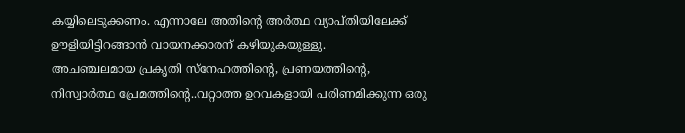കയ്യിലെടുക്കണം. എന്നാലേ അതിന്റെ അര്‍ത്ഥ വ്യാപ്തിയിലേക്ക് ഊളിയിട്ടിറങ്ങാന്‍ വായനക്കാരന് കഴിയുകയുള്ളു.
അചഞ്ചലമായ പ്രകൃതി സ്‌നേഹത്തിന്റെ, പ്രണയത്തിന്റെ, നിസ്വാര്‍ത്ഥ പ്രേമത്തിന്റെ..വറ്റാത്ത ഉറവകളായി പരിണമിക്കുന്ന ഒരു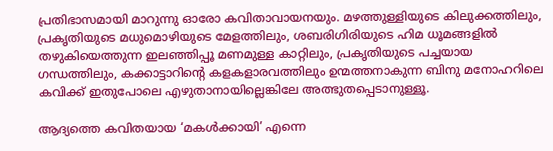പ്രതിഭാസമായി മാറുന്നു ഓരോ കവിതാവായനയും. മഴത്തുള്ളിയുടെ കിലുക്കത്തിലും, പ്രകൃതിയുടെ മധുമൊഴിയുടെ മേളത്തിലും, ശബരിഗിരിയുടെ ഹിമ ധൂമങ്ങളില്‍ തഴുകിയെത്തുന്ന ഇലഞ്ഞിപ്പൂ മണമുള്ള കാറ്റിലും, പ്രകൃതിയുടെ പച്ചയായ ഗന്ധത്തിലും, കക്കാട്ടാറിന്റെ കളകളാരവത്തിലും ഉന്മത്തനാകുന്ന ബിനു മനോഹറിലെ കവിക്ക് ഇതുപോലെ എഴുതാനായില്ലെങ്കിലേ അത്ഭുതപ്പെടാനുള്ളൂ.

ആദ്യത്തെ കവിതയായ ‘മകള്‍ക്കായി’ എന്നെ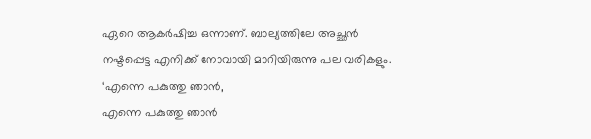ഏറെ ആകര്‍ഷിച്ച ഒന്നാണ്. ബാല്യത്തിലേ അച്ഛന്‍ നഷ്ടപ്പെട്ട എനിക്ക് നോവായി മാറിയിരുന്നു പല വരികളും.
‘എന്നെ പകുത്തു ഞാന്‍,
എന്നെ പകുത്തു ഞാന്‍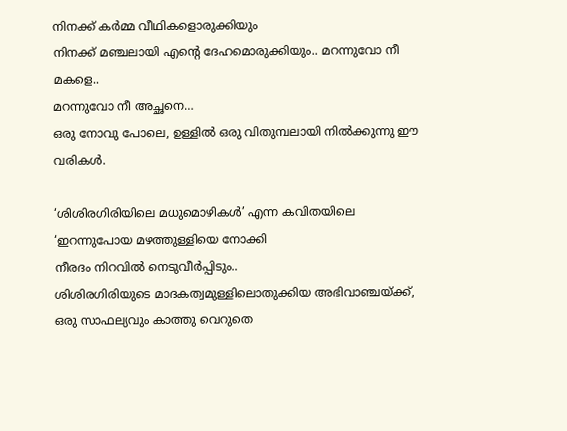നിനക്ക് കര്‍മ്മ വീഥികളൊരുക്കിയും
നിനക്ക് മഞ്ചലായി എന്റെ ദേഹമൊരുക്കിയും.. മറന്നുവോ നീ മകളെ..
മറന്നുവോ നീ അച്ഛനെ…
ഒരു നോവു പോലെ, ഉള്ളില്‍ ഒരു വിതുമ്പലായി നില്‍ക്കുന്നു ഈ വരികള്‍.

‘ശിശിരഗിരിയിലെ മധുമൊഴികള്‍’ എന്ന കവിതയിലെ
‘ഇറന്നുപോയ മഴത്തുള്ളിയെ നോക്കി
നീരദം നിറവില്‍ നെടുവീര്‍പ്പിടും..
ശിശിരഗിരിയുടെ മാദകത്വമുള്ളിലൊതുക്കിയ അഭിവാഞ്ചയ്ക്ക്,
ഒരു സാഫല്യവും കാത്തു വെറുതെ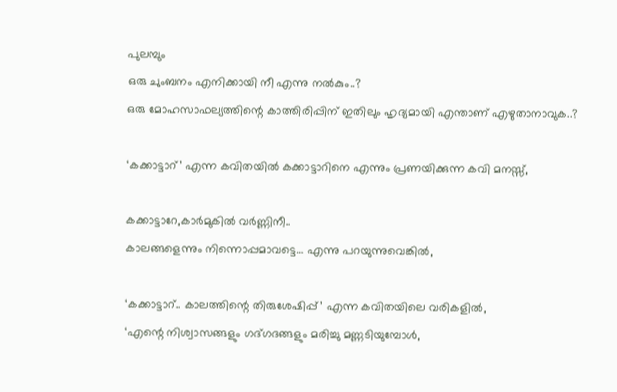പുലമ്പും
ഒരു ചുംബനം എനിക്കായി നീ എന്നു നല്‍കും..?
ഒരു മോഹസാഫല്യത്തിന്റെ കാത്തിരിപ്പിന് ഇതിലും ഹൃദ്യമായി എന്താണ് എഴുതാനാവുക..?

‘കക്കാട്ടാറ്’ എന്ന കവിതയില്‍ കക്കാട്ടാറിനെ എന്നും പ്രണയിക്കുന്ന കവി മനസ്സ്,

കക്കാട്ടാറേ,കാര്‍മുകില്‍ വര്‍ണ്ണിനീ..
കാലങ്ങളെന്നും നിന്നൊപ്പമാവട്ടെ… എന്നു പറയുന്നുവെങ്കില്‍,

‘കക്കാട്ടാറ്.. കാലത്തിന്റെ തിരുശേഷിപ്പ്’ എന്ന കവിതയിലെ വരികളില്‍,
‘എന്റെ നിശ്വാസങ്ങളും ഗദ്ഗദങ്ങളും മരിച്ചു മണ്ണടിയുമ്പോള്‍,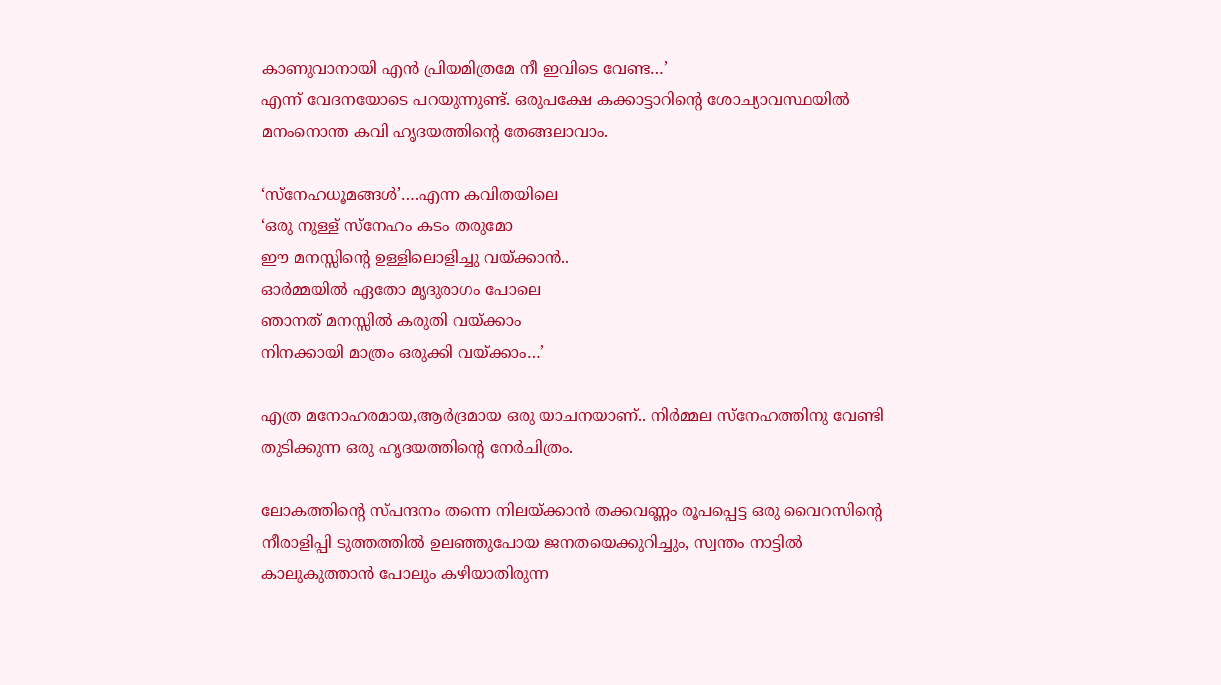കാണുവാനായി എന്‍ പ്രിയമിത്രമേ നീ ഇവിടെ വേണ്ട…’
എന്ന് വേദനയോടെ പറയുന്നുണ്ട്. ഒരുപക്ഷേ കക്കാട്ടാറിന്റെ ശോച്യാവസ്ഥയില്‍ മനംനൊന്ത കവി ഹൃദയത്തിന്റെ തേങ്ങലാവാം.

‘സ്‌നേഹധൂമങ്ങള്‍’….എന്ന കവിതയിലെ
‘ഒരു നുള്ള് സ്‌നേഹം കടം തരുമോ
ഈ മനസ്സിന്റെ ഉള്ളിലൊളിച്ചു വയ്ക്കാന്‍..
ഓര്‍മ്മയില്‍ ഏതോ മൃദുരാഗം പോലെ
ഞാനത് മനസ്സില്‍ കരുതി വയ്ക്കാം
നിനക്കായി മാത്രം ഒരുക്കി വയ്ക്കാം…’

എത്ര മനോഹരമായ,ആര്‍ദ്രമായ ഒരു യാചനയാണ്.. നിര്‍മ്മല സ്‌നേഹത്തിനു വേണ്ടി തുടിക്കുന്ന ഒരു ഹൃദയത്തിന്റെ നേര്‍ചിത്രം.

ലോകത്തിന്റെ സ്പന്ദനം തന്നെ നിലയ്ക്കാന്‍ തക്കവണ്ണം രൂപപ്പെട്ട ഒരു വൈറസിന്റെ നീരാളിപ്പി ടുത്തത്തില്‍ ഉലഞ്ഞുപോയ ജനതയെക്കുറിച്ചും, സ്വന്തം നാട്ടില്‍ കാലുകുത്താന്‍ പോലും കഴിയാതിരുന്ന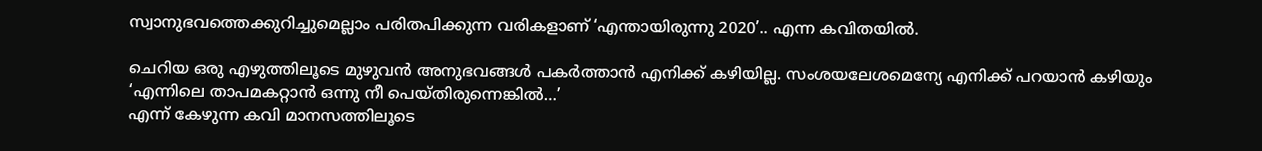സ്വാനുഭവത്തെക്കുറിച്ചുമെല്ലാം പരിതപിക്കുന്ന വരികളാണ് ‘എന്തായിരുന്നു 2020’.. എന്ന കവിതയില്‍.

ചെറിയ ഒരു എഴുത്തിലൂടെ മുഴുവന്‍ അനുഭവങ്ങള്‍ പകര്‍ത്താന്‍ എനിക്ക് കഴിയില്ല. സംശയലേശമെന്യേ എനിക്ക് പറയാന്‍ കഴിയും
‘എന്നിലെ താപമകറ്റാന്‍ ഒന്നു നീ പെയ്തിരുന്നെങ്കില്‍…’
എന്ന് കേഴുന്ന കവി മാനസത്തിലൂടെ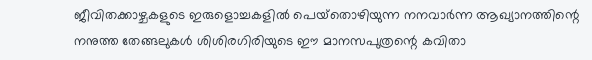ജീവിതക്കാഴ്ചകളുടെ ഇരുളൊച്ചകളില്‍ പെയ്‌തൊഴിയുന്ന നനവാര്‍ന്ന ആഖ്യാനത്തിന്റെ നനുത്ത തേങ്ങലുകള്‍ ശിശിരഗിരിയുടെ ഈ മാനസപുത്രന്റെ കവിതാ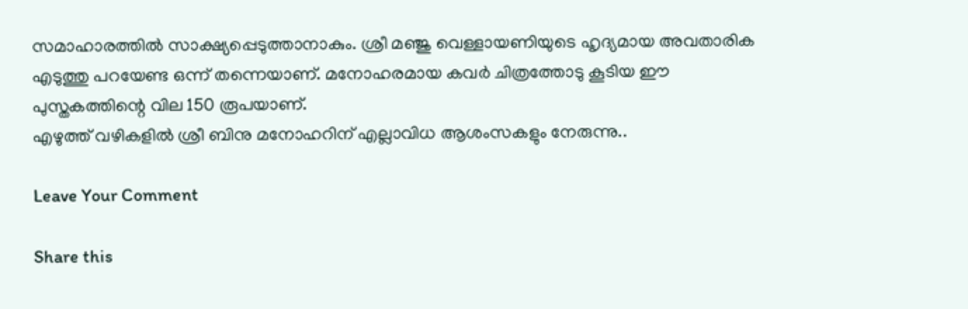സമാഹാരത്തില്‍ സാക്ഷ്യപ്പെടുത്താനാകും. ശ്രീ മഞ്ജു വെള്ളായണിയുടെ ഹൃദ്യമായ അവതാരിക എടുത്തു പറയേണ്ട ഒന്ന് തന്നെയാണ്. മനോഹരമായ കവര്‍ ചിത്രത്തോടു കൂടിയ ഈ പുസ്തകത്തിന്റെ വില 150 രൂപയാണ്.
എഴുത്ത് വഴികളില്‍ ശ്രീ ബിനു മനോഹറിന് എല്ലാവിധ ആശംസകളും നേരുന്നു..

Leave Your Comment

Share this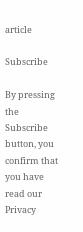article

Subscribe

By pressing the Subscribe button, you confirm that you have read our Privacy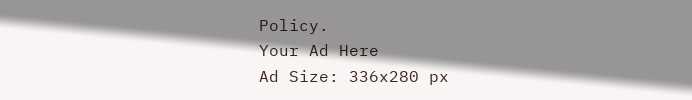Policy.
Your Ad Here
Ad Size: 336x280 px